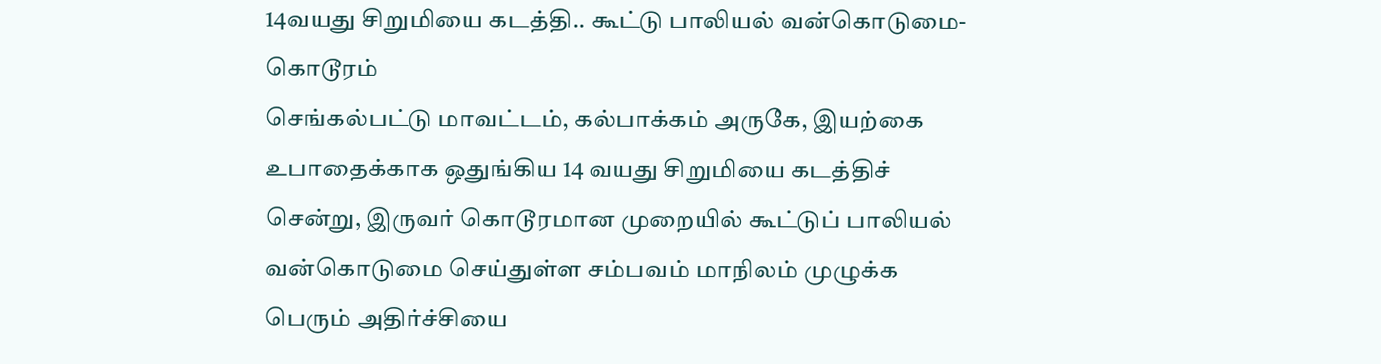14வயது சிறுமியை கடத்தி.. கூட்டு பாலியல் வன்கொடுமை- கொடூரம்
செங்கல்பட்டு மாவட்டம், கல்பாக்கம் அருகே, இயற்கை உபாதைக்காக ஒதுங்கிய 14 வயது சிறுமியை கடத்திச் சென்று, இருவர் கொடூரமான முறையில் கூட்டுப் பாலியல் வன்கொடுமை செய்துள்ள சம்பவம் மாநிலம் முழுக்க பெரும் அதிர்ச்சியை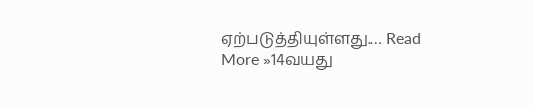ஏற்படுத்தியுள்ளது.… Read More »14வயது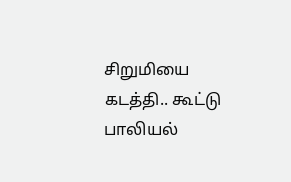சிறுமியை கடத்தி.. கூட்டு பாலியல்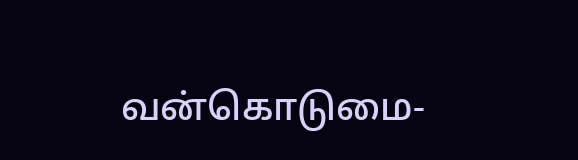வன்கொடுமை-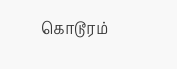கொடூரம்